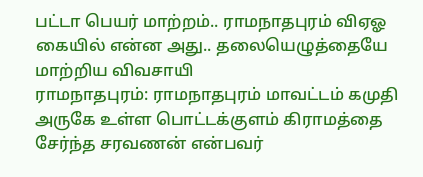பட்டா பெயர் மாற்றம்.. ராமநாதபுரம் விஏஓ கையில் என்ன அது.. தலையெழுத்தையே மாற்றிய விவசாயி
ராமநாதபுரம்: ராமநாதபுரம் மாவட்டம் கமுதி அருகே உள்ள பொட்டக்குளம் கிராமத்தை சேர்ந்த சரவணன் என்பவர்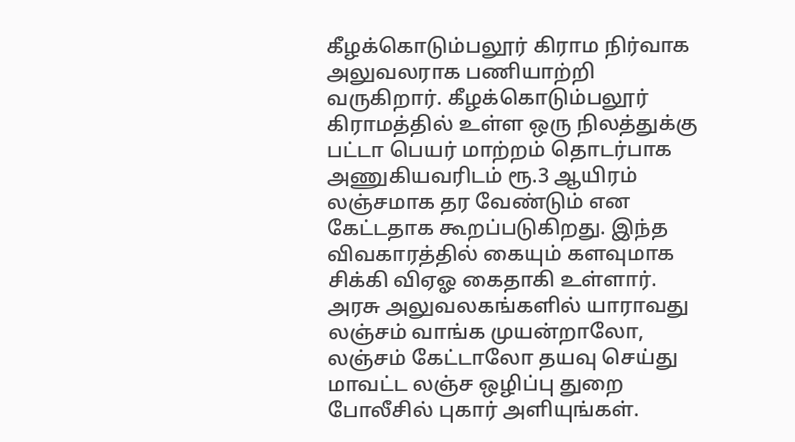கீழக்கொடும்பலூர் கிராம நிர்வாக அலுவலராக பணியாற்றி வருகிறார். கீழக்கொடும்பலூர் கிராமத்தில் உள்ள ஒரு நிலத்துக்கு பட்டா பெயர் மாற்றம் தொடர்பாக அணுகியவரிடம் ரூ.3 ஆயிரம் லஞ்சமாக தர வேண்டும் என கேட்டதாக கூறப்படுகிறது. இந்த விவகாரத்தில் கையும் களவுமாக சிக்கி விஏஓ கைதாகி உள்ளார்.
அரசு அலுவலகங்களில் யாராவது லஞ்சம் வாங்க முயன்றாலோ, லஞ்சம் கேட்டாலோ தயவு செய்து மாவட்ட லஞ்ச ஒழிப்பு துறை போலீசில் புகார் அளியுங்கள்.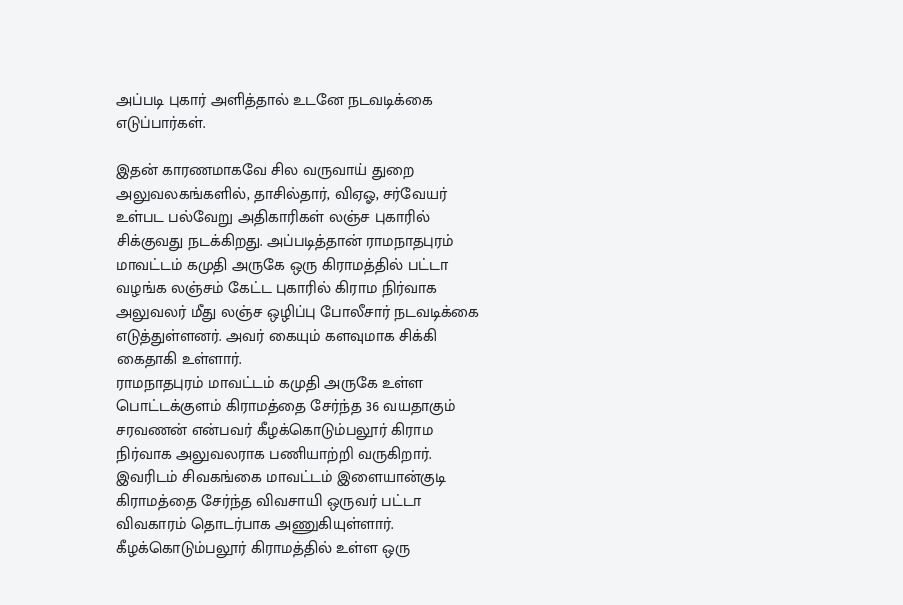அப்படி புகார் அளித்தால் உடனே நடவடிக்கை எடுப்பார்கள்.

இதன் காரணமாகவே சில வருவாய் துறை அலுவலகங்களில், தாசில்தார், விஏஓ, சர்வேயர் உள்பட பல்வேறு அதிகாரிகள் லஞ்ச புகாரில் சிக்குவது நடக்கிறது. அப்படித்தான் ராமநாதபுரம் மாவட்டம் கமுதி அருகே ஒரு கிராமத்தில் பட்டா வழங்க லஞ்சம் கேட்ட புகாரில் கிராம நிர்வாக அலுவலர் மீது லஞ்ச ஒழிப்பு போலீசார் நடவடிக்கை எடுத்துள்ளனர். அவர் கையும் களவுமாக சிக்கி கைதாகி உள்ளார்.
ராமநாதபுரம் மாவட்டம் கமுதி அருகே உள்ள பொட்டக்குளம் கிராமத்தை சேர்ந்த 36 வயதாகும் சரவணன் என்பவர் கீழக்கொடும்பலூர் கிராம நிர்வாக அலுவலராக பணியாற்றி வருகிறார். இவரிடம் சிவகங்கை மாவட்டம் இளையான்குடி கிராமத்தை சேர்ந்த விவசாயி ஒருவர் பட்டா விவகாரம் தொடர்பாக அணுகியுள்ளார்.
கீழக்கொடும்பலூர் கிராமத்தில் உள்ள ஒரு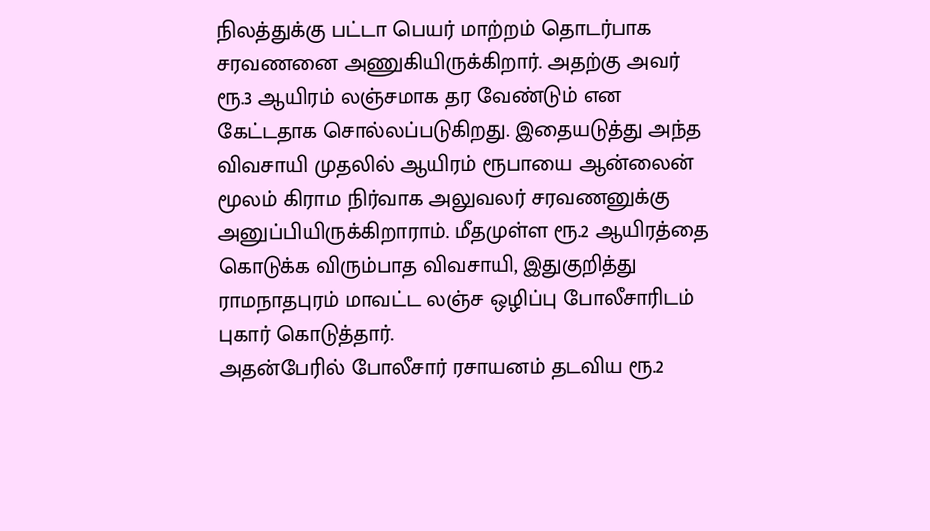நிலத்துக்கு பட்டா பெயர் மாற்றம் தொடர்பாக சரவணனை அணுகியிருக்கிறார். அதற்கு அவர் ரூ.3 ஆயிரம் லஞ்சமாக தர வேண்டும் என கேட்டதாக சொல்லப்படுகிறது. இதையடுத்து அந்த விவசாயி முதலில் ஆயிரம் ரூபாயை ஆன்லைன் மூலம் கிராம நிர்வாக அலுவலர் சரவணனுக்கு அனுப்பியிருக்கிறாராம். மீதமுள்ள ரூ.2 ஆயிரத்தை கொடுக்க விரும்பாத விவசாயி, இதுகுறித்து ராமநாதபுரம் மாவட்ட லஞ்ச ஒழிப்பு போலீசாரிடம் புகார் கொடுத்தார்.
அதன்பேரில் போலீசார் ரசாயனம் தடவிய ரூ.2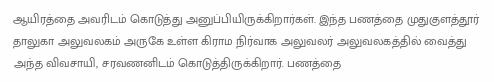ஆயிரத்தை அவரிடம் கொடுத்து அனுப்பியிருக்கிறார்கள். இந்த பணத்தை முதுகுளத்தூர் தாலுகா அலுவலகம் அருகே உள்ள கிராம நிர்வாக அலுவலர் அலுவலகத்தில் வைத்து அந்த விவசாயி, சரவணனிடம் கொடுத்திருக்கிறார். பணத்தை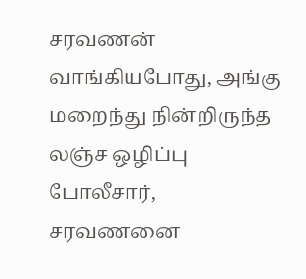சரவணன் வாங்கியபோது, அங்கு மறைந்து நின்றிருந்த லஞ்ச ஒழிப்பு போலீசார், சரவணனை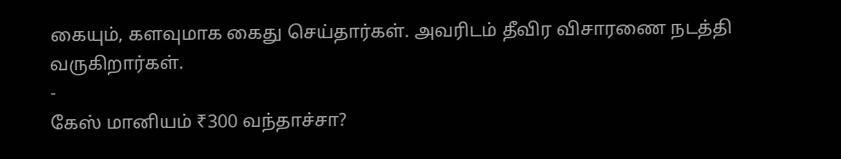கையும், களவுமாக கைது செய்தார்கள். அவரிடம் தீவிர விசாரணை நடத்தி வருகிறார்கள்.
-
கேஸ் மானியம் ₹300 வந்தாச்சா?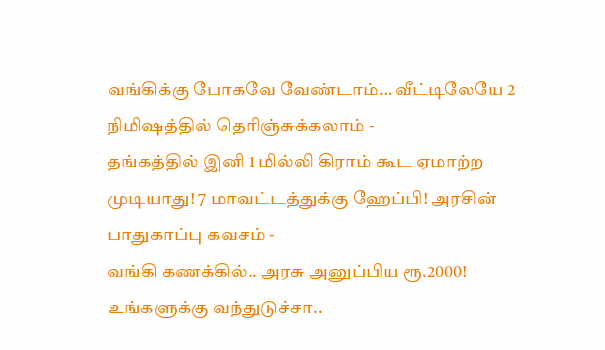வங்கிக்கு போகவே வேண்டாம்… வீட்டிலேயே 2 நிமிஷத்தில் தெரிஞ்சுக்கலாம் -
தங்கத்தில் இனி 1 மில்லி கிராம் கூட ஏமாற்ற முடியாது! 7 மாவட்டத்துக்கு ஹேப்பி! அரசின் பாதுகாப்பு கவசம் -
வங்கி கணக்கில்.. அரசு அனுப்பிய ரூ.2000! உங்களுக்கு வந்துடுச்சா..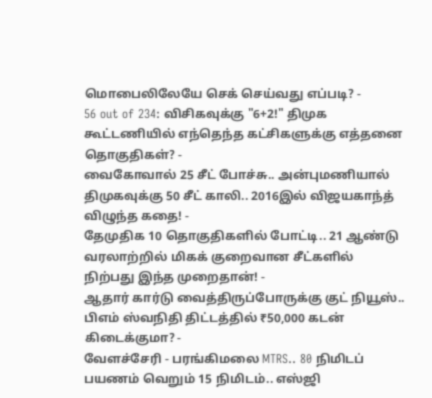மொபைலிலேயே செக் செய்வது எப்படி? -
56 out of 234: விசிகவுக்கு "6+2!" திமுக கூட்டணியில் எந்தெந்த கட்சிகளுக்கு எத்தனை தொகுதிகள்? -
வைகோவால் 25 சீட் போச்சு.. அன்புமணியால் திமுகவுக்கு 50 சீட் காலி.. 2016இல் விஜயகாந்த் விழுந்த கதை! -
தேமுதிக 10 தொகுதிகளில் போட்டி.. 21 ஆண்டு வரலாற்றில் மிகக் குறைவான சீட்களில் நிற்பது இந்த முறைதான்! -
ஆதார் கார்டு வைத்திருப்போருக்கு குட் நியூஸ்.. பிஎம் ஸ்வநிதி திட்டத்தில் ₹50,000 கடன் கிடைக்குமா? -
வேளச்சேரி - பரங்கிமலை MTRS.. 80 நிமிடப் பயணம் வெறும் 15 நிமிடம்.. எஸ்ஜி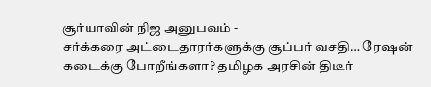சூர்யாவின் நிஜ அனுபவம் -
சர்க்கரை அட்டைதாரர்களுக்கு சூப்பர் வசதி… ரேஷன் கடைக்கு போறீங்களா? தமிழக அரசின் திடீர்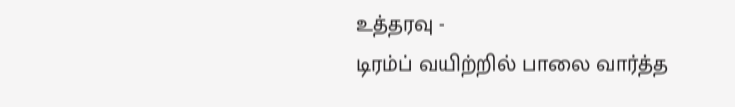உத்தரவு -
டிரம்ப் வயிற்றில் பாலை வார்த்த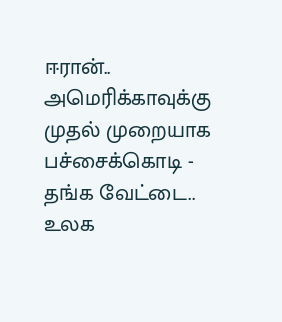ஈரான்.. அமெரிக்காவுக்கு முதல் முறையாக பச்சைக்கொடி -
தங்க வேட்டை.. உலக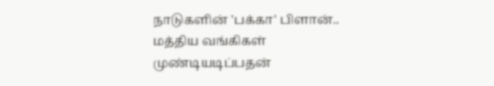நாடுகளின் 'பக்கா' பிளான்.. மத்திய வங்கிகள் முண்டியடிப்பதன்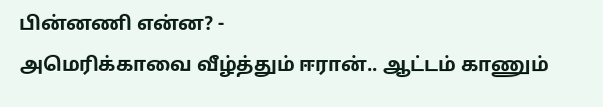பின்னணி என்ன? -
அமெரிக்காவை வீழ்த்தும் ஈரான்.. ஆட்டம் காணும்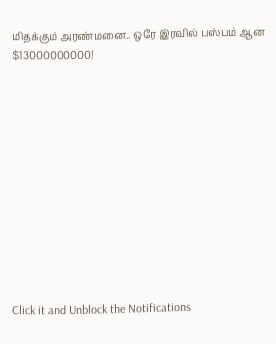மிதக்கும் அரண்மனை.. ஒரே இரவில் பஸ்பம் ஆன $13000000000!












Click it and Unblock the Notifications